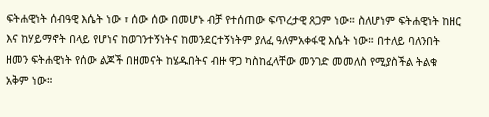ፍትሐዊነት ሰብዓዊ እሴት ነው ፣ ሰው ሰው በመሆኑ ብቻ የተሰጠው ፍጥረታዊ ጸጋም ነው። ስለሆነም ፍትሐዊነት ከዘር እና ከሃይማኖት በላይ የሆነና ከወገንተኝነትና ከመንደርተኝነትም ያለፈ ዓለምአቀፋዊ እሴት ነው። በተለይ ባለንበት ዘመን ፍትሐዊነት የሰው ልጆች በዘመናት ከሄዱበትና ብዙ ዋጋ ካስከፈላቸው መንገድ መመለስ የሚያስችል ትልቁ አቅም ነው።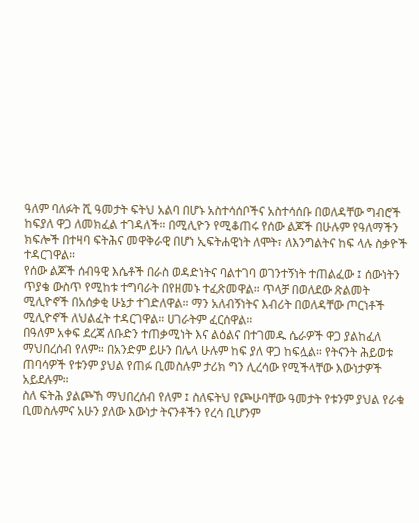ዓለም ባለፉት ሺ ዓመታት ፍትህ አልባ በሆኑ አስተሳሰቦችና አስተሳሰቡ በወለዳቸው ግብሮች ከፍያለ ዋጋ ለመክፈል ተገዳለች። በሚሊዮን የሚቆጠሩ የሰው ልጆች በሁሉም የዓለማችን ክፍሎች በተዛባ ፍትሕና መዋቅራዊ በሆነ ኢፍትሐዊነት ለሞት፣ ለእንግልትና ከፍ ላሉ ስቃዮች ተዳርገዋል።
የሰው ልጆች ሰብዓዊ እሴቶች በራስ ወዳድነትና ባልተገባ ወገንተኝነት ተጠልፈው ፤ ሰውነትን ጥያቄ ውስጥ የሚከቱ ተግባራት በየዘመኑ ተፈጽመዋል። ጥላቻ በወለደው ጽልመት ሚሊዮኖች በአሰቃቂ ሁኔታ ተገድለዋል። ማን አለብኝነትና እብሪት በወለዳቸው ጦርነቶች ሚሊዮኖች ለህልፈት ተዳርገዋል። ሀገራትም ፈርሰዋል።
በዓለም አቀፍ ደረጃ ለቡድን ተጠቃሚነት እና ልዕልና በተገመዱ ሴራዎች ዋጋ ያልከፈለ ማህበረሰብ የለም። በአንድም ይሁን በሌላ ሁሉም ከፍ ያለ ዋጋ ከፍሏል። የትናንት ሕይወቱ ጠባሳዎች የቱንም ያህል የጠፉ ቢመስሉም ታሪክ ግን ሊረሳው የሚችላቸው እውነታዎች አይደሉም።
ስለ ፍትሕ ያልጮኸ ማህበረሰብ የለም ፤ ስለፍትህ የጮሁባቸው ዓመታት የቱንም ያህል የራቁ ቢመስሉምና አሁን ያለው እውነታ ትናንቶችን የረሳ ቢሆንም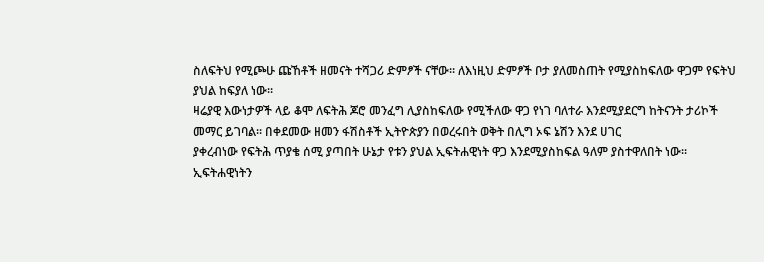ስለፍትህ የሚጮሁ ጩኸቶች ዘመናት ተሻጋሪ ድምፆች ናቸው። ለእነዚህ ድምፆች ቦታ ያለመስጠት የሚያስከፍለው ዋጋም የፍትህ ያህል ከፍያለ ነው።
ዛሬያዊ እውነታዎች ላይ ቆሞ ለፍትሕ ጆሮ መንፈግ ሊያስከፍለው የሚችለው ዋጋ የነገ ባለተራ እንደሚያደርግ ከትናንት ታሪኮች መማር ይገባል። በቀደመው ዘመን ፋሽስቶች ኢትዮጵያን በወረሩበት ወቅት በሊግ ኦፍ ኔሽን እንደ ሀገር
ያቀረብነው የፍትሕ ጥያቄ ሰሚ ያጣበት ሁኔታ የቱን ያህል ኢፍትሐዊነት ዋጋ እንደሚያስከፍል ዓለም ያስተዋለበት ነው።
ኢፍትሐዊነትን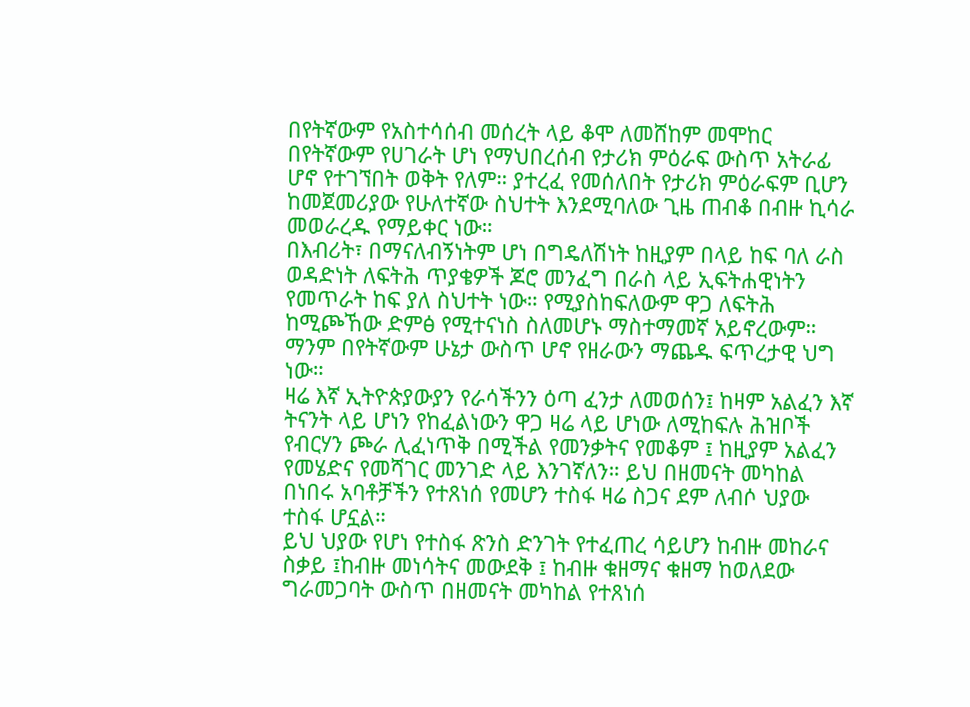በየትኛውም የአስተሳሰብ መሰረት ላይ ቆሞ ለመሸከም መሞከር በየትኛውም የሀገራት ሆነ የማህበረሰብ የታሪክ ምዕራፍ ውስጥ አትራፊ ሆኖ የተገኘበት ወቅት የለም። ያተረፈ የመሰለበት የታሪክ ምዕራፍም ቢሆን ከመጀመሪያው የሁለተኛው ስህተት እንደሚባለው ጊዜ ጠብቆ በብዙ ኪሳራ መወራረዱ የማይቀር ነው።
በእብሪት፣ በማናለብኝነትም ሆነ በግዴለሽነት ከዚያም በላይ ከፍ ባለ ራስ ወዳድነት ለፍትሕ ጥያቄዎች ጆሮ መንፈግ በራስ ላይ ኢፍትሐዊነትን የመጥራት ከፍ ያለ ስህተት ነው። የሚያስከፍለውም ዋጋ ለፍትሕ ከሚጮኸው ድምፅ የሚተናነስ ስለመሆኑ ማስተማመኛ አይኖረውም። ማንም በየትኛውም ሁኔታ ውስጥ ሆኖ የዘራውን ማጨዱ ፍጥረታዊ ህግ ነው።
ዛሬ እኛ ኢትዮጵያውያን የራሳችንን ዕጣ ፈንታ ለመወሰን፤ ከዛም አልፈን እኛ ትናንት ላይ ሆነን የከፈልነውን ዋጋ ዛሬ ላይ ሆነው ለሚከፍሉ ሕዝቦች የብርሃን ጮራ ሊፈነጥቅ በሚችል የመንቃትና የመቆም ፤ ከዚያም አልፈን የመሄድና የመሻገር መንገድ ላይ እንገኛለን። ይህ በዘመናት መካከል በነበሩ አባቶቻችን የተጸነሰ የመሆን ተስፋ ዛሬ ስጋና ደም ለብሶ ህያው ተስፋ ሆኗል።
ይህ ህያው የሆነ የተስፋ ጽንስ ድንገት የተፈጠረ ሳይሆን ከብዙ መከራና ስቃይ ፤ከብዙ መነሳትና መውደቅ ፤ ከብዙ ቁዘማና ቁዘማ ከወለደው ግራመጋባት ውስጥ በዘመናት መካከል የተጸነሰ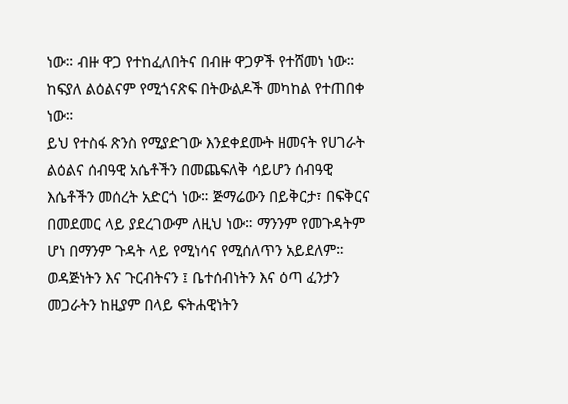ነው። ብዙ ዋጋ የተከፈለበትና በብዙ ዋጋዎች የተሸመነ ነው። ከፍያለ ልዕልናም የሚጎናጽፍ በትውልዶች መካከል የተጠበቀ ነው።
ይህ የተስፋ ጽንስ የሚያድገው እንደቀደሙት ዘመናት የሀገራት ልዕልና ሰብዓዊ አሴቶችን በመጨፍለቅ ሳይሆን ሰብዓዊ እሴቶችን መሰረት አድርጎ ነው። ጅማሬውን በይቅርታ፣ በፍቅርና በመደመር ላይ ያደረገውም ለዚህ ነው። ማንንም የመጉዳትም ሆነ በማንም ጉዳት ላይ የሚነሳና የሚሰለጥን አይደለም።
ወዳጅነትን እና ጉርብትናን ፤ ቤተሰብነትን እና ዕጣ ፈንታን መጋራትን ከዚያም በላይ ፍትሐዊነትን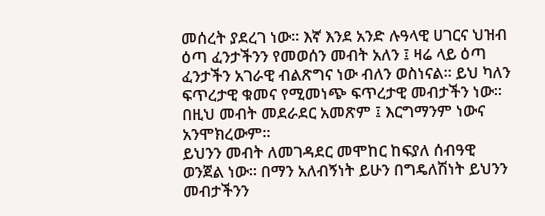መሰረት ያደረገ ነው። እኛ እንደ አንድ ሉዓላዊ ሀገርና ህዝብ ዕጣ ፈንታችንን የመወሰን መብት አለን ፤ ዛሬ ላይ ዕጣ ፈንታችን አገራዊ ብልጽግና ነው ብለን ወስነናል። ይህ ካለን ፍጥረታዊ ቁመና የሚመነጭ ፍጥረታዊ መብታችን ነው። በዚህ መብት መደራደር አመጽም ፤ እርግማንም ነውና አንሞክረውም።
ይህንን መብት ለመገዳደር መሞከር ከፍያለ ሰብዓዊ ወንጀል ነው። በማን አለብኝነት ይሁን በግዴለሽነት ይህንን መብታችንን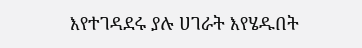እየተገዳደሩ ያሉ ሀገራት እየሄዱበት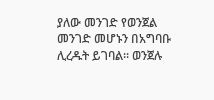ያለው መንገድ የወንጀል መንገድ መሆኑን በአግባቡ ሊረዱት ይገባል። ወንጀሉ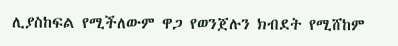ሊያስከፍል የሚችለውም ዋጋ የወንጀሉን ክብደት የሚሸከም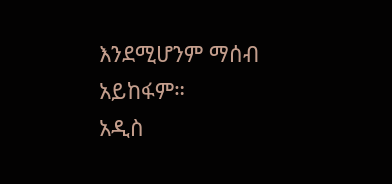እንደሚሆንም ማሰብ አይከፋም።
አዲስ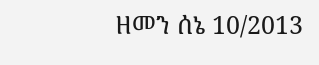ዘመን ሰኔ 10/2013